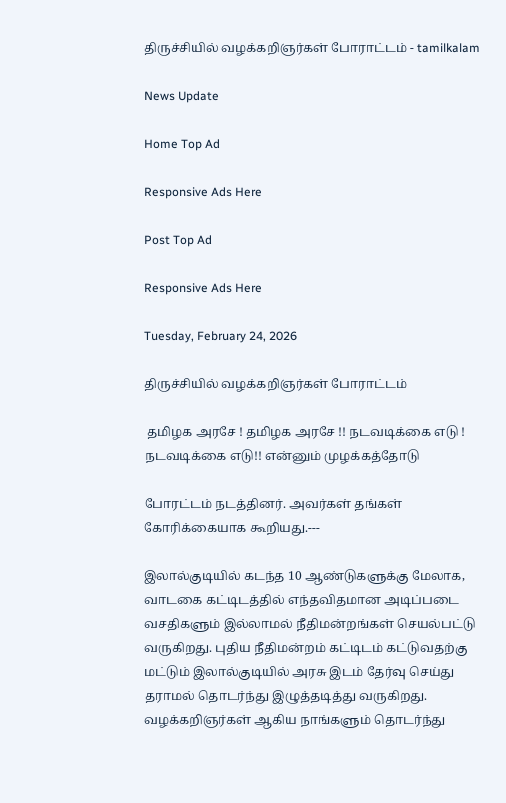திருச்சியில் வழக்கறிஞர்கள் போராட்டம் - tamilkalam

News Update

Home Top Ad

Responsive Ads Here

Post Top Ad

Responsive Ads Here

Tuesday, February 24, 2026

திருச்சியில் வழக்கறிஞர்கள் போராட்டம்

 தமிழக அரசே ! தமிழக அரசே !! நடவடிக்கை எடு ! நடவடிக்கை எடு!! என்னும் முழக்கத்தோடு

போரட்டம் நடத்தினர். அவர்கள் தங்கள் கோரிக்கையாக கூறியது.---

இலால்குடியில் கடந்த 10 ஆண்டுகளுக்கு மேலாக, வாடகை கட்டிடத்தில் எந்தவிதமான அடிப்படை வசதிகளும் இல்லாமல் நீதிமன்றங்கள் செயல்பட்டு வருகிறது. புதிய நீதிமன்றம் கட்டிடம் கட்டுவதற்கு மட்டும் இலால்குடியில் அரசு இடம் தேர்வு செய்து தராமல் தொடர்ந்து இழுத்தடித்து வருகிறது. வழக்கறிஞர்கள் ஆகிய நாங்களும் தொடர்ந்து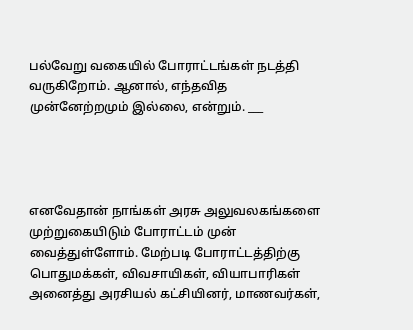பல்வேறு வகையில் போராட்டங்கள் நடத்தி வருகிறோம். ஆனால், எந்தவித முன்னேற்றமும் இல்லை, என்றும். ___




எனவேதான் நாங்கள் அரசு அலுவலகங்களை முற்றுகையிடும் போராட்டம் முன் வைத்துள்ளோம். மேற்படி போராட்டத்திற்கு பொதுமக்கள், விவசாயிகள், வியாபாரிகள் அனைத்து அரசியல் கட்சியினர், மாணவர்கள்,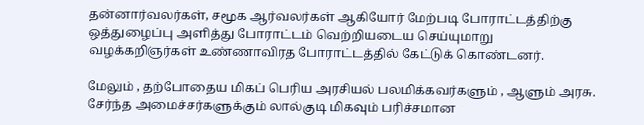தன்னார்வலர்கள், சமூக ஆர்வலர்கள் ஆகியோர் மேற்படி போராட்டத்திற்கு ஒத்துழைப்பு அளித்து போராட்டம் வெற்றியடைய செய்யுமாறு வழக்கறிஞர்கள் உண்ணாவிரத போராட்டத்தில் கேட்டுக் கொண்டனர்.

மேலும் , தற்போதைய மிகப் பெரிய அரசியல் பலமிக்கவர்களும் , ஆளும் அரசு. சேர்ந்த அமைச்சர்களுக்கும் லால்குடி மிகவும் பரிச்சமான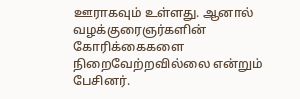ஊராகவும் உள்ளது. ஆனால் வழக்குரைஞர்களின் கோரிக்கைகளை நிறைவேற்றவில்லை என்றும் பேசினர்.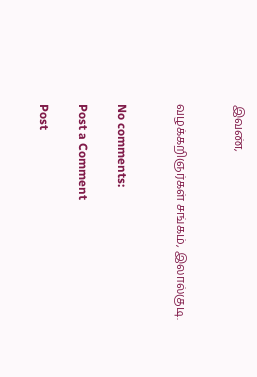இவண்,


வழக்கறிஞர்கள் சங்கம், இலால்குடி.


No comments:

Post a Comment

Post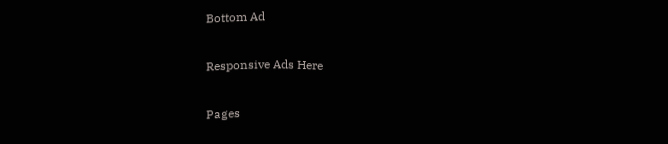Bottom Ad

Responsive Ads Here

Pages